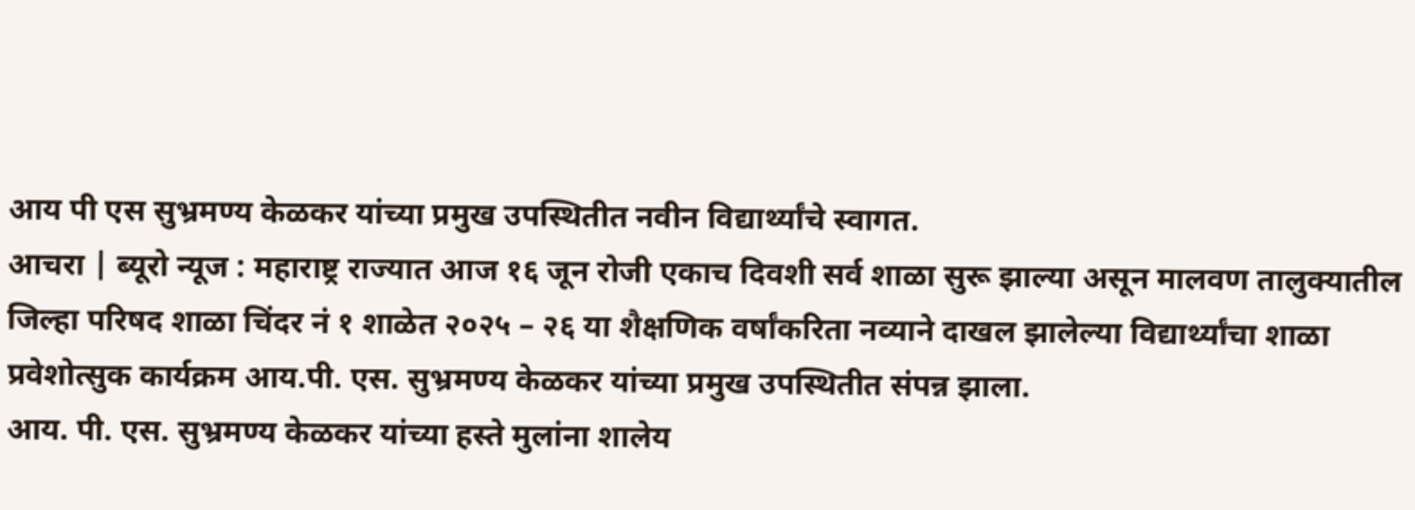आय पी एस सुभ्रमण्य केळकर यांच्या प्रमुख उपस्थितीत नवीन विद्यार्थ्यांचे स्वागत.
आचरा | ब्यूरो न्यूज : महाराष्ट्र राज्यात आज १६ जून रोजी एकाच दिवशी सर्व शाळा सुरू झाल्या असून मालवण तालुक्यातील जिल्हा परिषद शाळा चिंदर नं १ शाळेत २०२५ – २६ या शैक्षणिक वर्षांकरिता नव्याने दाखल झालेल्या विद्यार्थ्यांचा शाळा प्रवेशोत्सुक कार्यक्रम आय.पी. एस. सुभ्रमण्य केळकर यांच्या प्रमुख उपस्थितीत संपन्न झाला.
आय. पी. एस. सुभ्रमण्य केळकर यांच्या हस्ते मुलांना शालेय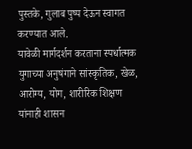पुस्तके, गुलाब पुष्प देऊन स्वागत करण्यात आले.
यावेळी मार्गदर्शन करताना स्पर्धात्मक युगाच्या अनुषंगाने सांस्कृतिक, खेळ, आरोग्य, योग, शारीरिक शिक्षण यांनाही शासन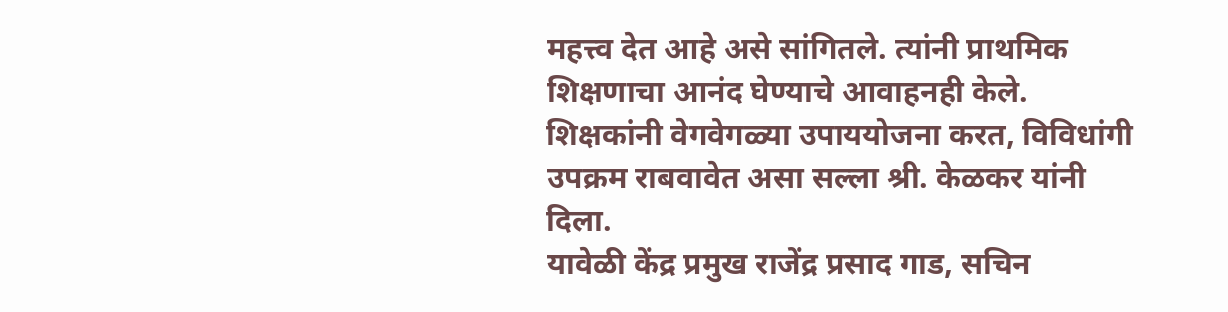महत्त्व देत आहे असे सांगितले. त्यांनी प्राथमिक शिक्षणाचा आनंद घेण्याचे आवाहनही केले. शिक्षकांनी वेगवेगळ्या उपाययोजना करत, विविधांगी उपक्रम राबवावेत असा सल्ला श्री. केळकर यांनी दिला.
यावेळी केंद्र प्रमुख राजेंद्र प्रसाद गाड, सचिन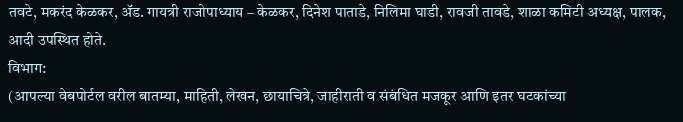तवटे, मकरंद केळकर, ॲड. गायत्री राजोपाध्याय – केळकर, दिनेश पाताडे, निलिमा घाडी, रावजी तावडे, शाळा कमिटी अध्यक्ष, पालक, आदी उपस्थित होते.
विभाग:
(आपल्या वेबपोर्टल वरील बातम्या, माहिती, लेखन, छायाचित्रे, जाहीराती व संबंधित मजकूर आणि इतर घटकांच्या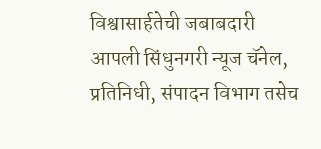विश्वासार्हतेची जबाबदारी आपली सिंधुनगरी न्यूज चॅनेल, प्रतिनिधी, संपादन विभाग तसेच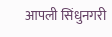आपली सिंधुनगरी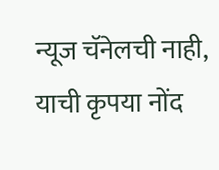न्यूज चॅनेलची नाही, याची कृपया नोंद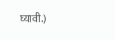घ्यावी.)